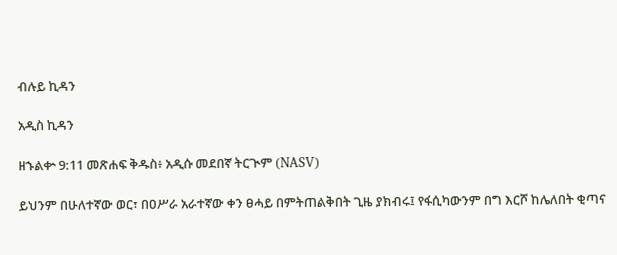ብሉይ ኪዳን

አዲስ ኪዳን

ዘኁልቍ 9:11 መጽሐፍ ቅዱስ፥ አዲሱ መደበኛ ትርጒም (NASV)

ይህንም በሁለተኛው ወር፣ በዐሥራ አራተኛው ቀን ፀሓይ በምትጠልቅበት ጊዜ ያክብሩ፤ የፋሲካውንም በግ እርሾ ከሌለበት ቂጣና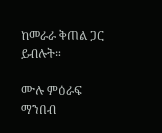ከመራራ ቅጠል ጋር ይብሉት።

ሙሉ ምዕራፍ ማንበብ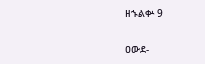ዘኁልቍ 9

ዐውደ-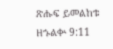ጽሑፍ ይመልከቱ ዘኁልቍ 9:11